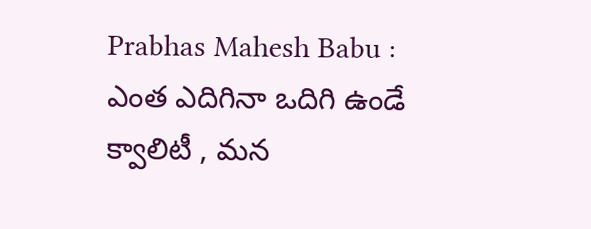Prabhas Mahesh Babu : ఎంత ఎదిగినా ఒదిగి ఉండే క్వాలిటీ , మన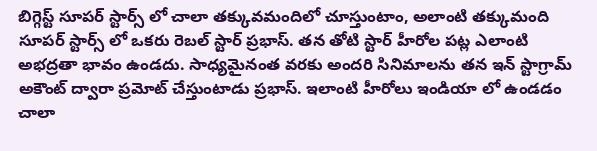బిగ్గెస్ట్ సూపర్ స్టార్స్ లో చాలా తక్కువమందిలో చూస్తుంటాం, అలాంటి తక్కుమంది సూపర్ స్టార్స్ లో ఒకరు రెబల్ స్టార్ ప్రభాస్. తన తోటి స్టార్ హీరోల పట్ల ఎలాంటి అభద్రతా భావం ఉండదు. సాధ్యమైనంత వరకు అందరి సినిమాలను తన ఇన్ స్టాగ్రామ్ అకౌంట్ ద్వారా ప్రమోట్ చేస్తుంటాడు ప్రభాస్. ఇలాంటి హీరోలు ఇండియా లో ఉండడం చాలా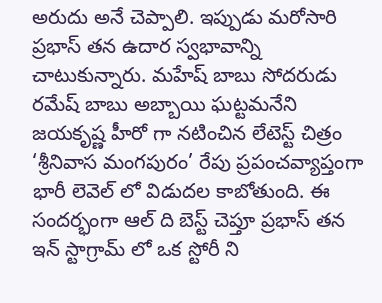అరుదు అనే చెప్పాలి. ఇప్పుడు మరోసారి ప్రభాస్ తన ఉదార స్వభావాన్ని చాటుకున్నారు. మహేష్ బాబు సోదరుడు రమేష్ బాబు అబ్బాయి ఘట్టమనేని జయకృష్ణ హీరో గా నటించిన లేటెస్ట్ చిత్రం ‘శ్రీనివాస మంగపురం’ రేపు ప్రపంచవ్యాప్తంగా భారీ లెవెల్ లో విడుదల కాబోతుంది. ఈ సందర్భంగా ఆల్ ది బెస్ట్ చెప్తూ ప్రభాస్ తన ఇన్ స్టాగ్రామ్ లో ఒక స్టోరీ ని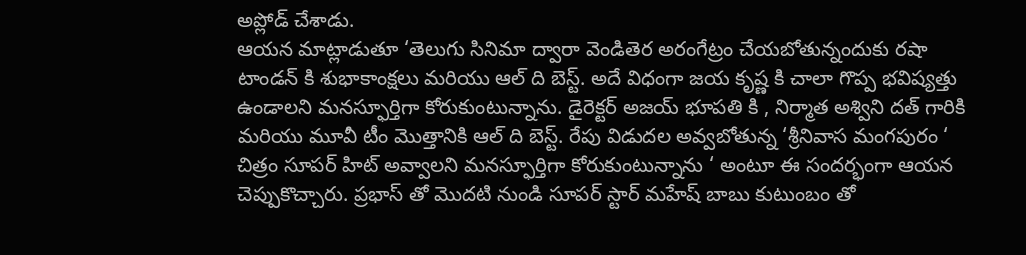అప్లోడ్ చేశాడు.
ఆయన మాట్లాడుతూ ‘తెలుగు సినిమా ద్వారా వెండితెర అరంగేట్రం చేయబోతున్నందుకు రషా టాండన్ కి శుభాకాంక్షలు మరియు ఆల్ ది బెస్ట్. అదే విధంగా జయ కృష్ణ కి చాలా గొప్ప భవిష్యత్తు ఉండాలని మనస్ఫూర్తిగా కోరుకుంటున్నాను. డైరెక్టర్ అజయ్ భూపతి కి , నిర్మాత అశ్విని దత్ గారికి మరియు మూవీ టీం మొత్తానికి ఆల్ ది బెస్ట్. రేపు విడుదల అవ్వబోతున్న ‘శ్రీనివాస మంగపురం ‘ చిత్రం సూపర్ హిట్ అవ్వాలని మనస్ఫూర్తిగా కోరుకుంటున్నాను ‘ అంటూ ఈ సందర్భంగా ఆయన చెప్పుకొచ్చారు. ప్రభాస్ తో మొదటి నుండి సూపర్ స్టార్ మహేష్ బాబు కుటుంబం తో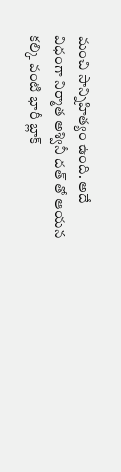మంచి సాన్నిహిత్యం ఉంది. అదే విధంగా నిర్మాత అశ్వినీ దత్ తో ఆయన కల్కి వంటి భారీ బ్లాక్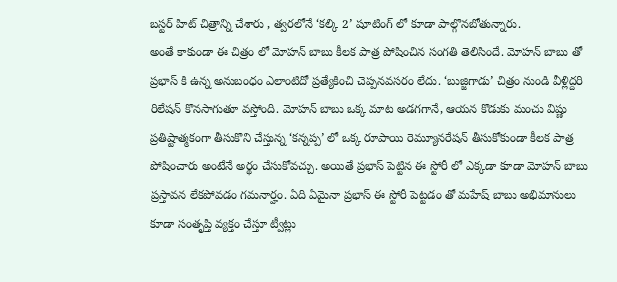బస్టర్ హిట్ చిత్రాన్ని చేశారు , త్వరలోనే ‘కల్కి 2’ షూటింగ్ లో కూడా పాల్గొనబోతున్నారు.
అంతే కాకుండా ఈ చిత్రం లో మోహన్ బాబు కీలక పాత్ర పోషించిన సంగతి తెలిసిందే. మోహన్ బాబు తో ప్రభాస్ కి ఉన్న అనుబంధం ఎలాంటిదో ప్రత్యేకించి చెప్పనవసరం లేదు. ‘బుజ్జిగాడు’ చిత్రం నుండి వీళ్లిద్దరి రిలేషన్ కొనసాగుతూ వస్తోంది. మోహన్ బాబు ఒక్క మాట అడగగానే, ఆయన కొడుకు మంచు విష్ణు ప్రతిష్టాత్మకంగా తీసుకొని చేస్తున్న ‘కన్నప్ప’ లో ఒక్క రూపాయి రెమ్యూనరేషన్ తీసుకోకుండా కీలక పాత్ర పోషించారు అంటేనే అర్థం చేసుకోవచ్చు. అయితే ప్రభాస్ పెట్టిన ఈ స్టోరీ లో ఎక్కడా కూడా మోహన్ బాబు ప్రస్తావన లేకపోవడం గమనార్హం. ఏది ఏమైనా ప్రభాస్ ఈ స్టోరీ పెట్టడం తో మహేష్ బాబు అభిమానులు కూడా సంతృప్తి వ్యక్తం చేస్తూ ట్వీట్లు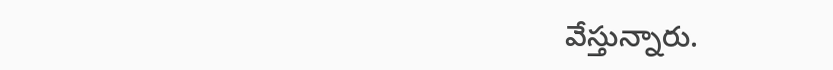వేస్తున్నారు.